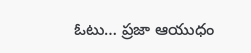ఓటు… ప్రజా ఆయుధం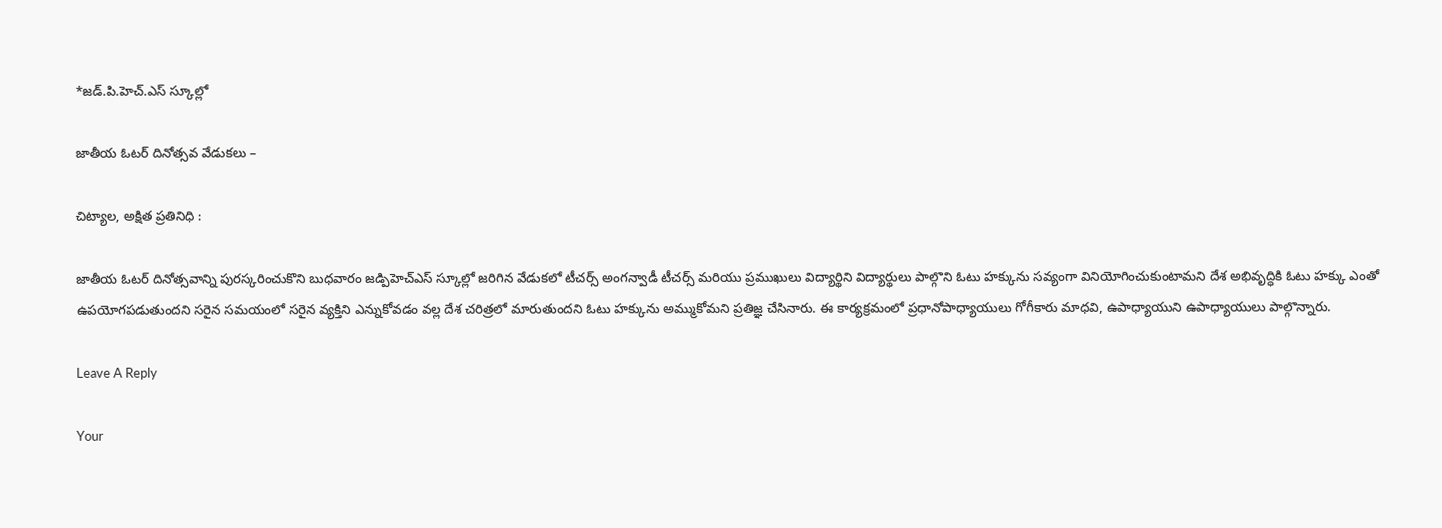*జడ్.పి.హెచ్.ఎస్ స్కూల్లో

జాతీయ ఓటర్ దినోత్సవ వేడుకలు –

చిట్యాల, అక్షిత ప్రతినిధి :

జాతీయ ఓటర్ దినోత్సవాన్ని పురస్కరించుకొని బుధవారం జడ్పిహెచ్ఎస్ స్కూల్లో జరిగిన వేడుకలో టీచర్స్ అంగన్వాడీ టీచర్స్ మరియు ప్రముఖులు విద్యార్థిని విద్యార్థులు పాల్గొని ఓటు హక్కును సవ్యంగా వినియోగించుకుంటామని దేశ అభివృద్ధికి ఓటు హక్కు ఎంతో ఉపయోగపడుతుందని సరైన సమయంలో సరైన వ్యక్తిని ఎన్నుకోవడం వల్ల దేశ చరిత్రలో మారుతుందని ఓటు హక్కును అమ్ముకోమని ప్రతిజ్ఞ చేసినారు. ఈ కార్యక్రమంలో ప్రధానోపాధ్యాయులు గోగీకారు మాధవి, ఉపాధ్యాయుని ఉపాధ్యాయులు పాల్గొన్నారు.

Leave A Reply

Your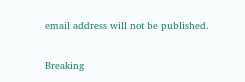email address will not be published.

Breaking